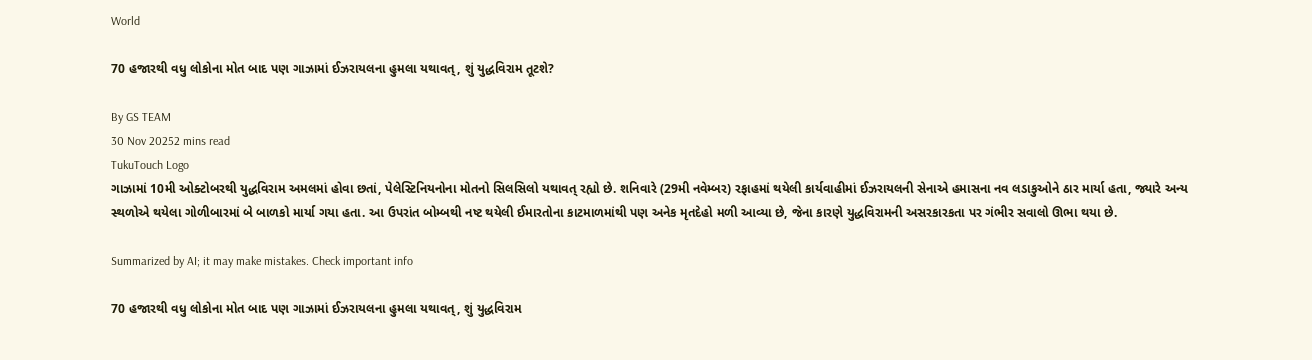World

70 હજારથી વધુ લોકોના મોત બાદ પણ ગાઝામાં ઈઝરાયલના હુમલા યથાવત્, શું યુદ્ધવિરામ તૂટશે?

By GS TEAM
30 Nov 20252 mins read
TukuTouch Logo
ગાઝામાં 10મી ઓક્ટોબરથી યુદ્ધવિરામ અમલમાં હોવા છતાં, પેલેસ્ટિનિયનોના મોતનો સિલસિલો યથાવત્ રહ્યો છે. શનિવારે (29મી નવેમ્બર) રફાહમાં થયેલી કાર્યવાહીમાં ઈઝરાયલની સેનાએ હમાસના નવ લડાકુઓને ઠાર માર્યા હતા, જ્યારે અન્ય સ્થળોએ થયેલા ગોળીબારમાં બે બાળકો માર્યા ગયા હતા. આ ઉપરાંત બોમ્બથી નષ્ટ થયેલી ઈમારતોના કાટમાળમાંથી પણ અનેક મૃતદેહો મળી આવ્યા છે, જેના કારણે યુદ્ધવિરામની અસરકારકતા પર ગંભીર સવાલો ઊભા થયા છે.

Summarized by AI; it may make mistakes. Check important info

70 હજારથી વધુ લોકોના મોત બાદ પણ ગાઝામાં ઈઝરાયલના હુમલા યથાવત્, શું યુદ્ધવિરામ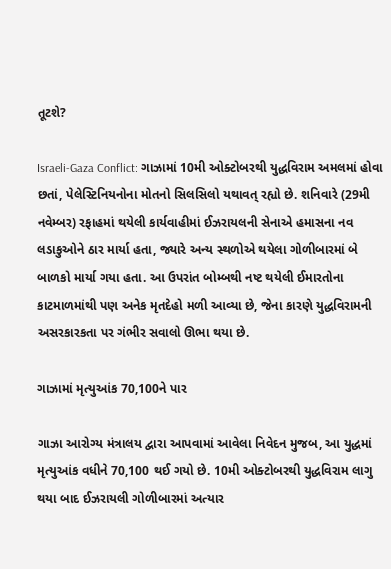તૂટશે?

Israeli-Gaza Conflict: ગાઝામાં 10મી ઓક્ટોબરથી યુદ્ધવિરામ અમલમાં હોવા છતાં, પેલેસ્ટિનિયનોના મોતનો સિલસિલો યથાવત્ રહ્યો છે. શનિવારે (29મી નવેમ્બર) રફાહમાં થયેલી કાર્યવાહીમાં ઈઝરાયલની સેનાએ હમાસના નવ લડાકુઓને ઠાર માર્યા હતા, જ્યારે અન્ય સ્થળોએ થયેલા ગોળીબારમાં બે બાળકો માર્યા ગયા હતા. આ ઉપરાંત બોમ્બથી નષ્ટ થયેલી ઈમારતોના કાટમાળમાંથી પણ અનેક મૃતદેહો મળી આવ્યા છે, જેના કારણે યુદ્ધવિરામની અસરકારકતા પર ગંભીર સવાલો ઊભા થયા છે.

ગાઝામાં મૃત્યુઆંક 70,100ને પાર

ગાઝા આરોગ્ય મંત્રાલય દ્વારા આપવામાં આવેલા નિવેદન મુજબ, આ યુદ્ધમાં મૃત્યુઆંક વધીને 70,100 થઈ ગયો છે. 10મી ઓક્ટોબરથી યુદ્ધવિરામ લાગુ થયા બાદ ઈઝરાયલી ગોળીબારમાં અત્યાર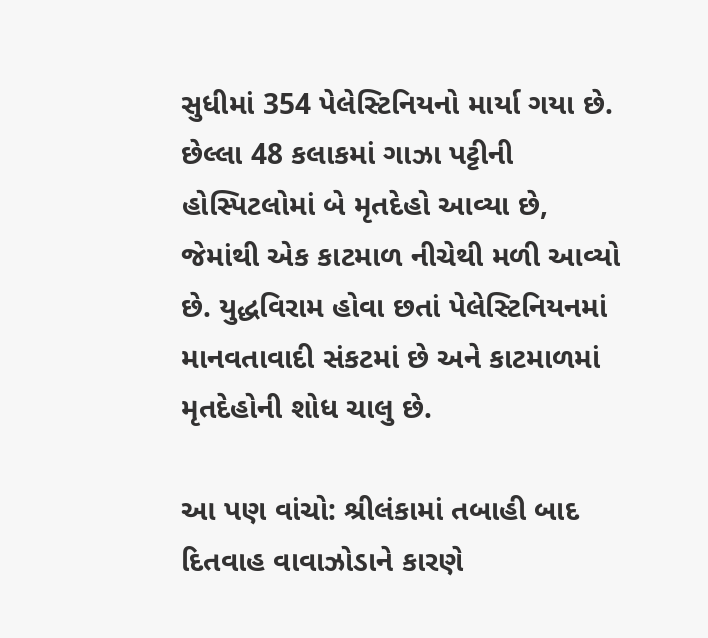સુધીમાં 354 પેલેસ્ટિનિયનો માર્યા ગયા છે. છેલ્લા 48 કલાકમાં ગાઝા પટ્ટીની હોસ્પિટલોમાં બે મૃતદેહો આવ્યા છે, જેમાંથી એક કાટમાળ નીચેથી મળી આવ્યો છે. યુદ્ધવિરામ હોવા છતાં પેલેસ્ટિનિયનમાં માનવતાવાદી સંકટમાં છે અને કાટમાળમાં મૃતદેહોની શોધ ચાલુ છે.

આ પણ વાંચો: શ્રીલંકામાં તબાહી બાદ દિતવાહ વાવાઝોડાને કારણે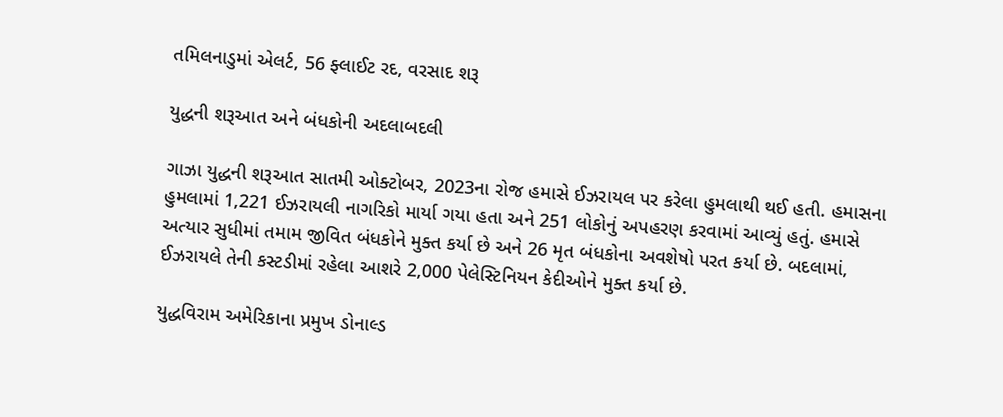તમિલનાડુમાં એલર્ટ, 56 ફ્લાઈટ રદ, વરસાદ શરૂ

યુદ્ધની શરૂઆત અને બંધકોની અદલાબદલી

ગાઝા યુદ્ધની શરૂઆત સાતમી ઓક્ટોબર, 2023ના રોજ હમાસે ઈઝરાયલ પર કરેલા હુમલાથી થઈ હતી. હમાસના હુમલામાં 1,221 ઈઝરાયલી નાગરિકો માર્યા ગયા હતા અને 251 લોકોનું અપહરણ કરવામાં આવ્યું હતું. હમાસે અત્યાર સુધીમાં તમામ જીવિત બંધકોને મુક્ત કર્યા છે અને 26 મૃત બંધકોના અવશેષો પરત કર્યા છે. બદલામાં, ઈઝરાયલે તેની કસ્ટડીમાં રહેલા આશરે 2,000 પેલેસ્ટિનિયન કેદીઓને મુક્ત કર્યા છે.

યુદ્ધવિરામ અમેરિકાના પ્રમુખ ડોનાલ્ડ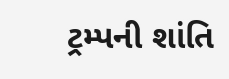ટ્રમ્પની શાંતિ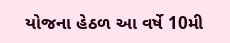યોજના હેઠળ આ વર્ષે 10મી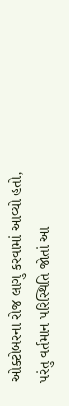ઓક્ટોબરના રોજ લાગુ કરવામાં આવ્યો હતો, પરંતુ વર્તમાન પરિસ્થિતિ જોતાં આ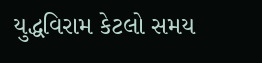યુદ્ધવિરામ કેટલો સમય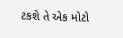ટકશે તે એક મોટો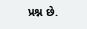પ્રશ્ન છે.